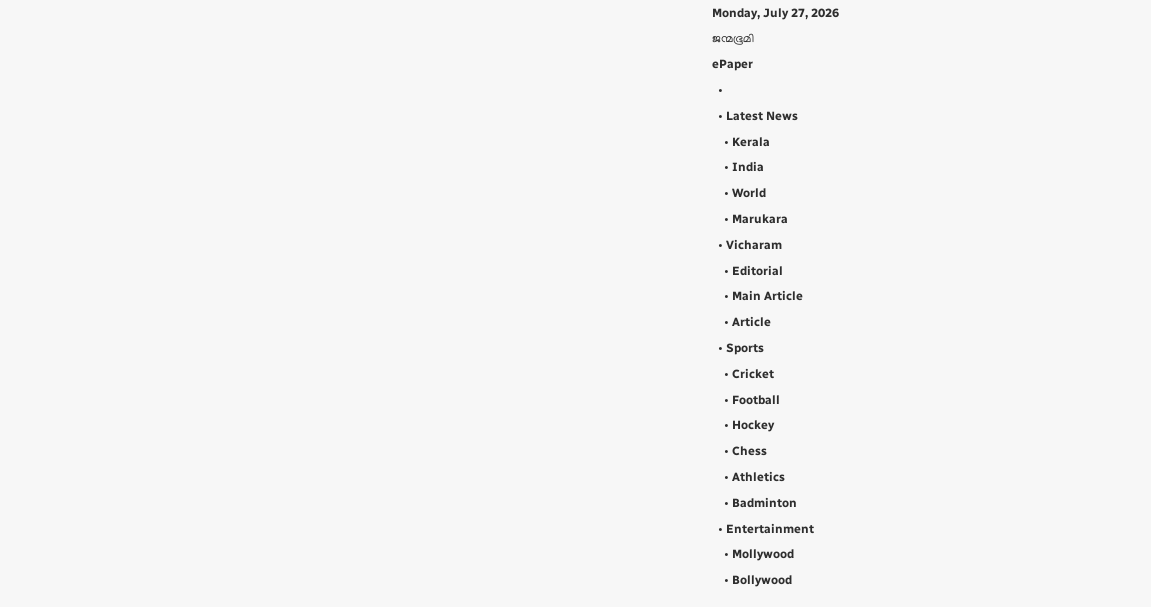Monday, July 27, 2026
ജന്മഭൂമി
ePaper
  •
  • Latest News
    • Kerala
    • India
    • World
    • Marukara
  • Vicharam
    • Editorial
    • Main Article
    • Article
  • Sports
    • Cricket
    • Football
    • Hockey
    • Chess
    • Athletics
    • Badminton
  • Entertainment
    • Mollywood
    • Bollywood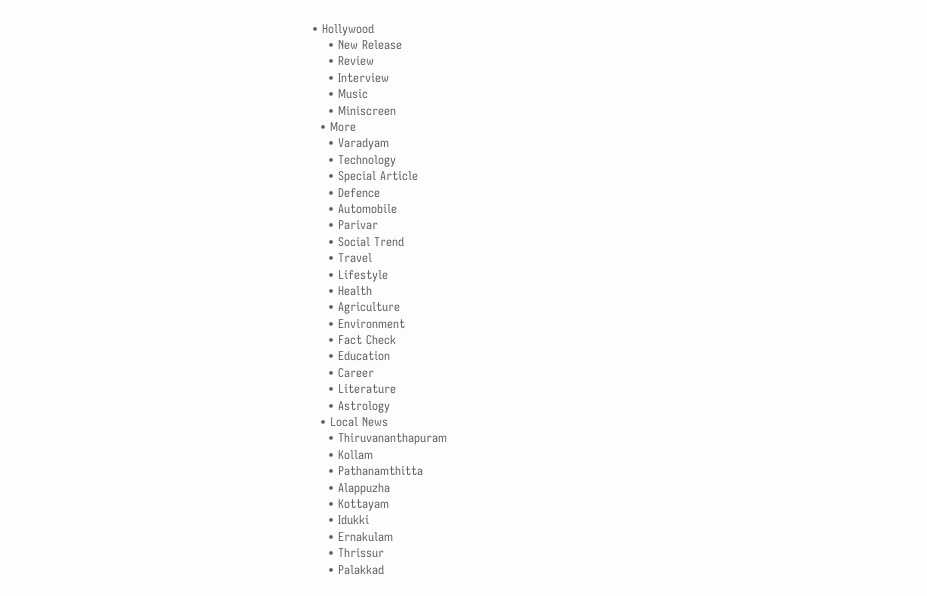• Hollywood
    • New Release
    • Review
    • Interview
    • Music
    • Miniscreen
  • More
    • Varadyam
    • Technology
    • Special Article
    • Defence
    • Automobile
    • Parivar
    • Social Trend
    • Travel
    • Lifestyle
    • Health
    • Agriculture
    • Environment
    • Fact Check
    • Education
    • Career
    • Literature
    • Astrology
  • Local News
    • Thiruvananthapuram
    • Kollam
    • Pathanamthitta
    • Alappuzha
    • Kottayam
    • Idukki
    • Ernakulam
    • Thrissur
    • Palakkad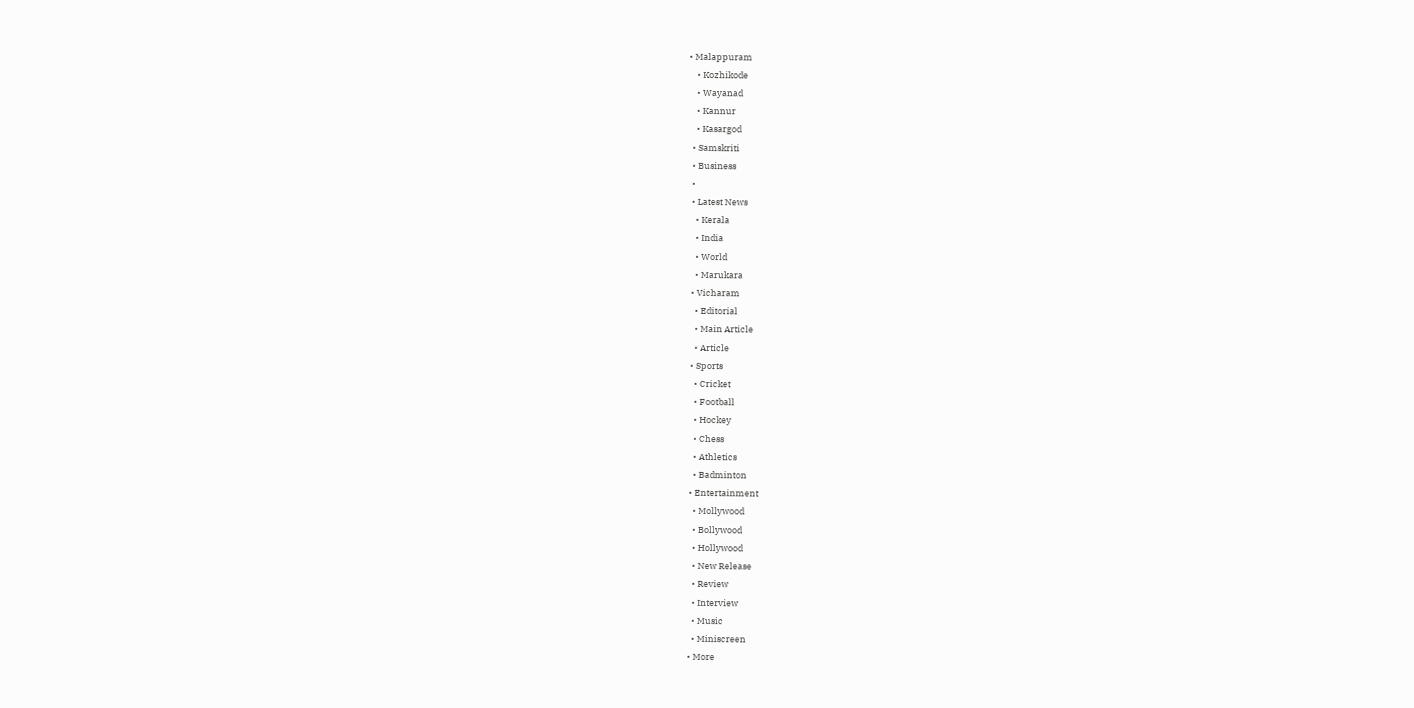• Malappuram
    • Kozhikode
    • Wayanad
    • Kannur
    • Kasargod
  • Samskriti
  • Business
  •
  • Latest News
    • Kerala
    • India
    • World
    • Marukara
  • Vicharam
    • Editorial
    • Main Article
    • Article
  • Sports
    • Cricket
    • Football
    • Hockey
    • Chess
    • Athletics
    • Badminton
  • Entertainment
    • Mollywood
    • Bollywood
    • Hollywood
    • New Release
    • Review
    • Interview
    • Music
    • Miniscreen
  • More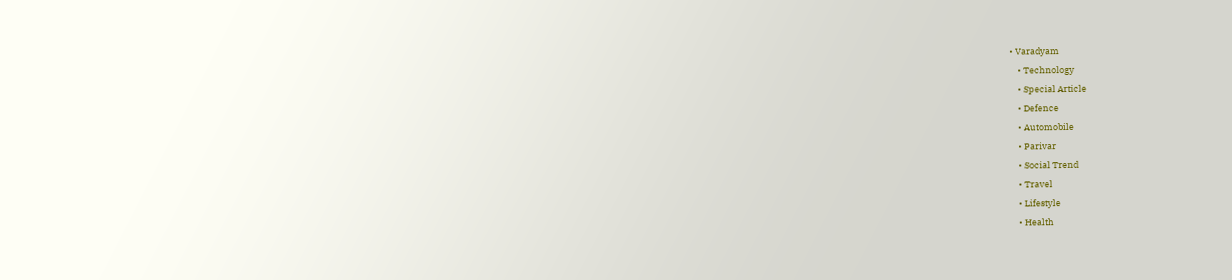• Varadyam
    • Technology
    • Special Article
    • Defence
    • Automobile
    • Parivar
    • Social Trend
    • Travel
    • Lifestyle
    • Health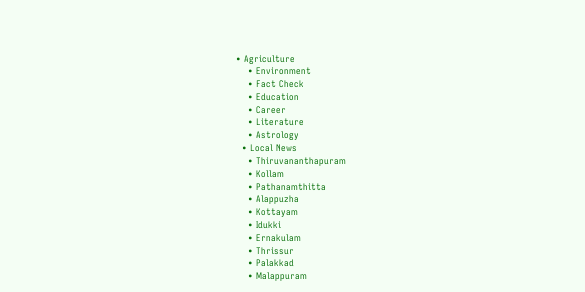• Agriculture
    • Environment
    • Fact Check
    • Education
    • Career
    • Literature
    • Astrology
  • Local News
    • Thiruvananthapuram
    • Kollam
    • Pathanamthitta
    • Alappuzha
    • Kottayam
    • Idukki
    • Ernakulam
    • Thrissur
    • Palakkad
    • Malappuram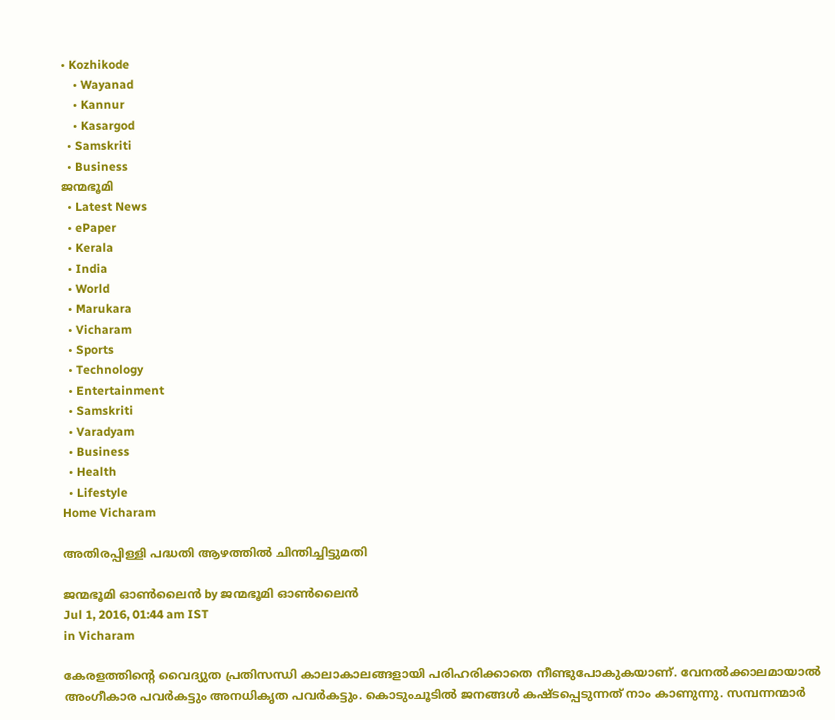• Kozhikode
    • Wayanad
    • Kannur
    • Kasargod
  • Samskriti
  • Business
ജന്മഭൂമി
  • Latest News
  • ePaper
  • Kerala
  • India
  • World
  • Marukara
  • Vicharam
  • Sports
  • Technology
  • Entertainment
  • Samskriti
  • Varadyam
  • Business
  • Health
  • Lifestyle
Home Vicharam

അതിരപ്പിള്ളി പദ്ധതി ആഴത്തില്‍ ചിന്തിച്ചിട്ടുമതി

ജന്മഭൂമി ഓണ്‍ലൈന്‍ by ജന്മഭൂമി ഓണ്‍ലൈന്‍
Jul 1, 2016, 01:44 am IST
in Vicharam

കേരളത്തിന്റെ വൈദ്യുത പ്രതിസന്ധി കാലാകാലങ്ങളായി പരിഹരിക്കാതെ നീണ്ടുപോകുകയാണ്. വേനല്‍ക്കാലമായാല്‍ അംഗീകാര പവര്‍കട്ടും അനധികൃത പവര്‍കട്ടും. കൊടുംചൂടില്‍ ജനങ്ങള്‍ കഷ്ടപ്പെടുന്നത് നാം കാണുന്നു. സമ്പന്നന്മാര്‍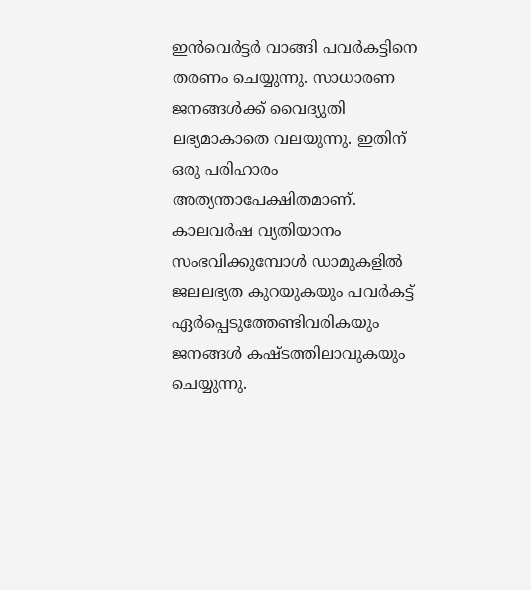ഇന്‍വെര്‍ട്ടര്‍ വാങ്ങി പവര്‍കട്ടിനെ തരണം ചെയ്യുന്നു. സാധാരണ ജനങ്ങള്‍ക്ക് വൈദ്യുതി ലഭ്യമാകാതെ വലയുന്നു. ഇതിന് ഒരു പരിഹാരം അത്യന്താപേക്ഷിതമാണ്. കാലവര്‍ഷ വ്യതിയാനം സംഭവിക്കുമ്പോള്‍ ഡാമുകളില്‍ ജലലഭ്യത കുറയുകയും പവര്‍കട്ട് ഏര്‍പ്പെടുത്തേണ്ടിവരികയും ജനങ്ങള്‍ കഷ്ടത്തിലാവുകയും ചെയ്യുന്നു.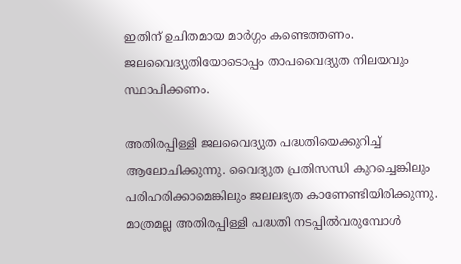ഇതിന് ഉചിതമായ മാര്‍ഗ്ഗം കണ്ടെത്തണം. ജലവൈദ്യുതിയോടൊപ്പം താപവൈദ്യുത നിലയവും സ്ഥാപിക്കണം.

അതിരപ്പിള്ളി ജലവൈദ്യുത പദ്ധതിയെക്കുറിച്ച് ആലോചിക്കുന്നു. വൈദ്യുത പ്രതിസന്ധി കുറച്ചെങ്കിലും പരിഹരിക്കാമെങ്കിലും ജലലഭ്യത കാണേണ്ടിയിരിക്കുന്നു. മാത്രമല്ല അതിരപ്പിള്ളി പദ്ധതി നടപ്പില്‍വരുമ്പോള്‍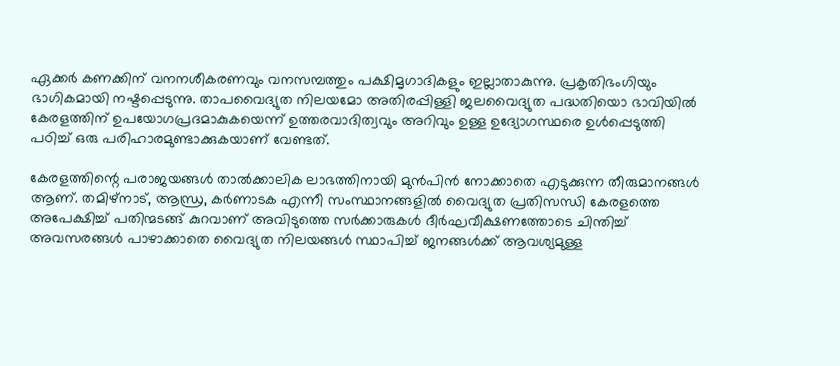ഏക്കര്‍ കണക്കിന് വനനശീകരണവും വനസമ്പത്തും പക്ഷിമൃഗാദികളും ഇല്ലാതാകുന്നു. പ്രകൃതിഭംഗിയും ഭാഗികമായി നഷ്ടപ്പെടുന്നു. താപവൈദ്യുത നിലയമോ അതിരപ്പിള്ളി ജലവൈദ്യുത പദ്ധതിയൊ ഭാവിയില്‍ കേരളത്തിന് ഉപയോഗപ്രദമാകുകയെന്ന് ഉത്തരവാദിത്വവും അറിവും ഉള്ള ഉദ്യോഗസ്ഥരെ ഉള്‍പ്പെടുത്തി പഠിച്ച് ഒരു പരിഹാരമുണ്ടാക്കുകയാണ് വേണ്ടത്.

കേരളത്തിന്റെ പരാജയങ്ങള്‍ താല്‍ക്കാലിക ലാഭത്തിനായി മുന്‍പിന്‍ നോക്കാതെ എടുക്കുന്ന തീരുമാനങ്ങള്‍ ആണ്. തമിഴ്‌നാട്, ആന്ധ്ര, കര്‍ണാടക എന്നീ സംസ്ഥാനങ്ങളില്‍ വൈദ്യുത പ്രതിസന്ധി കേരളത്തെ അപേക്ഷിച്ച് പതിന്മടങ്ങ് കുറവാണ് അവിടുത്തെ സര്‍ക്കാരുകള്‍ ദീര്‍ഘവീക്ഷണത്തോടെ ചിന്തിച്ച് അവസരങ്ങള്‍ പാഴാക്കാതെ വൈദ്യുത നിലയങ്ങള്‍ സ്ഥാപിച്ച് ജനങ്ങള്‍ക്ക് ആവശ്യമുള്ള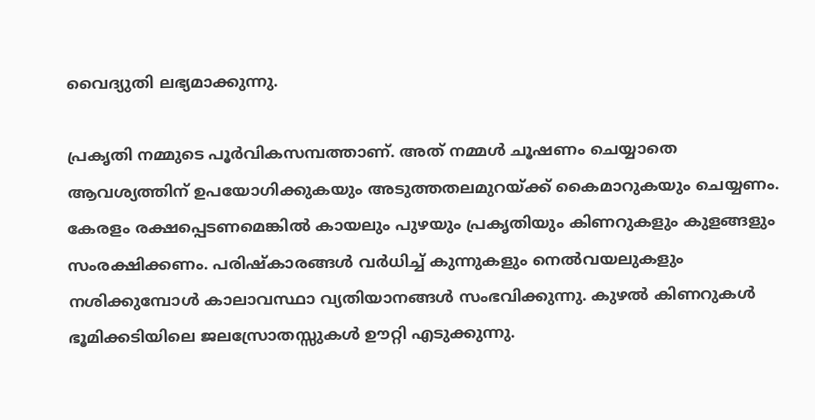വൈദ്യുതി ലഭ്യമാക്കുന്നു.

പ്രകൃതി നമ്മുടെ പൂര്‍വികസമ്പത്താണ്. അത് നമ്മള്‍ ചൂഷണം ചെയ്യാതെ ആവശ്യത്തിന് ഉപയോഗിക്കുകയും അടുത്തതലമുറയ്‌ക്ക് കൈമാറുകയും ചെയ്യണം. കേരളം രക്ഷപ്പെടണമെങ്കില്‍ കായലും പുഴയും പ്രകൃതിയും കിണറുകളും കുളങ്ങളും സംരക്ഷിക്കണം. പരിഷ്‌കാരങ്ങള്‍ വര്‍ധിച്ച് കുന്നുകളും നെല്‍വയലുകളും നശിക്കുമ്പോള്‍ കാലാവസ്ഥാ വ്യതിയാനങ്ങള്‍ സംഭവിക്കുന്നു. കുഴല്‍ കിണറുകള്‍ ഭൂമിക്കടിയിലെ ജലസ്രോതസ്സുകള്‍ ഊറ്റി എടുക്കുന്നു.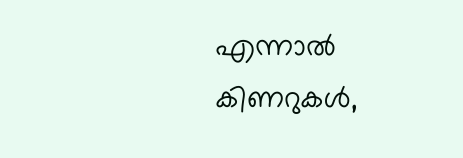എന്നാല്‍ കിണറുകള്‍,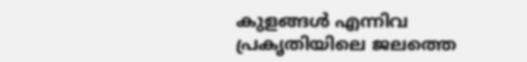കുളങ്ങള്‍ എന്നിവ പ്രകൃതിയിലെ ജലത്തെ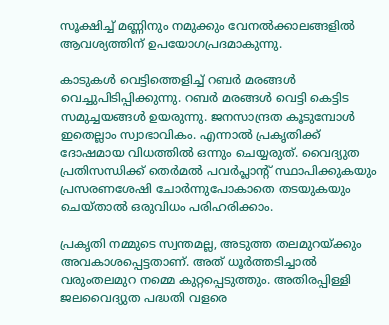സൂക്ഷിച്ച് മണ്ണിനും നമുക്കും വേനല്‍ക്കാലങ്ങളില്‍ ആവശ്യത്തിന് ഉപയോഗപ്രദമാകുന്നു.

കാടുകള്‍ വെട്ടിത്തെളിച്ച് റബര്‍ മരങ്ങള്‍ വെച്ചുപിടിപ്പിക്കുന്നു. റബര്‍ മരങ്ങള്‍ വെട്ടി കെട്ടിട സമുച്ചയങ്ങള്‍ ഉയരുന്നു. ജനസാന്ദ്രത കൂടുമ്പോള്‍ ഇതെല്ലാം സ്വാഭാവികം. എന്നാല്‍ പ്രകൃതിക്ക് ദോഷമായ വിധത്തില്‍ ഒന്നും ചെയ്യരുത്. വൈദ്യുത പ്രതിസന്ധിക്ക് തെര്‍മല്‍ പവര്‍പ്ലാന്റ് സ്ഥാപിക്കുകയും പ്രസരണശേഷി ചോര്‍ന്നുപോകാതെ തടയുകയും ചെയ്താല്‍ ഒരുവിധം പരിഹരിക്കാം.

പ്രകൃതി നമ്മുടെ സ്വന്തമല്ല, അടുത്ത തലമുറയ്‌ക്കും അവകാശപ്പെട്ടതാണ്. അത് ധൂര്‍ത്തടിച്ചാല്‍ വരുംതലമുറ നമ്മെ കുറ്റപ്പെടുത്തും. അതിരപ്പിള്ളി ജലവൈദ്യുത പദ്ധതി വളരെ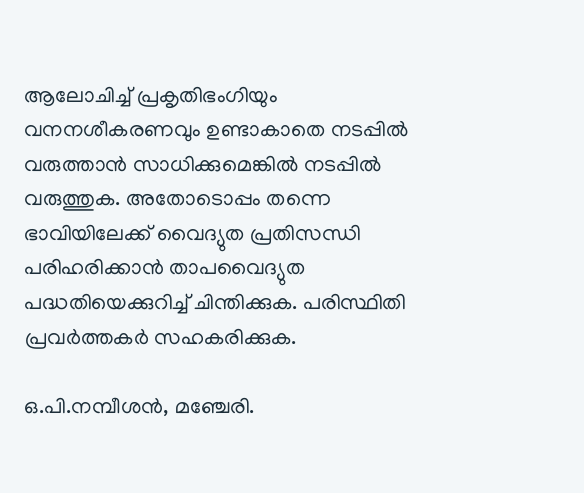ആലോചിച്ച് പ്രകൃതിഭംഗിയും വനനശീകരണവും ഉണ്ടാകാതെ നടപ്പില്‍ വരുത്താന്‍ സാധിക്കുമെങ്കില്‍ നടപ്പില്‍ വരുത്തുക. അതോടൊപ്പം തന്നെ ഭാവിയിലേക്ക് വൈദ്യുത പ്രതിസന്ധി പരിഹരിക്കാന്‍ താപവൈദ്യുത പദ്ധതിയെക്കുറിച്ച് ചിന്തിക്കുക. പരിസ്ഥിതി പ്രവര്‍ത്തകര്‍ സഹകരിക്കുക.

ഒ.പി.നമ്പീശന്‍, മഞ്ചേരി.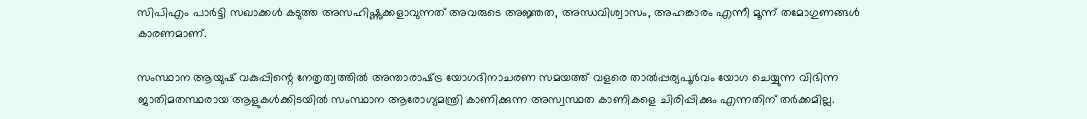സിപിഎം പാര്‍ട്ടി സഖാക്കള്‍ കടുത്ത അസഹിഷ്ണുക്കളാവുന്നത് അവരുടെ അജ്ഞത, അന്ധവിശ്വാസം, അഹങ്കാരം എന്നീ മൂന്ന് തമോഗുണങ്ങള്‍ കാരണമാണ്.

സംസ്ഥാന ആയുഷ് വകുപ്പിന്റെ നേതൃത്വത്തില്‍ അന്താരാഷ്‌ട്ര യോഗദിനാചരണ സമയത്ത് വളരെ താല്‍പ്പര്യപൂര്‍വം യോഗ ചെയ്യുന്ന വിഭിന്ന ജാതിമതസ്ഥരായ ആളുകള്‍ക്കിടയില്‍ സംസ്ഥാന ആരോഗ്യമന്ത്രി കാണിക്കുന്ന അസ്വസ്ഥത കാണികളെ ചിരിപ്പിക്കും എന്നതിന് തര്‍ക്കമില്ല.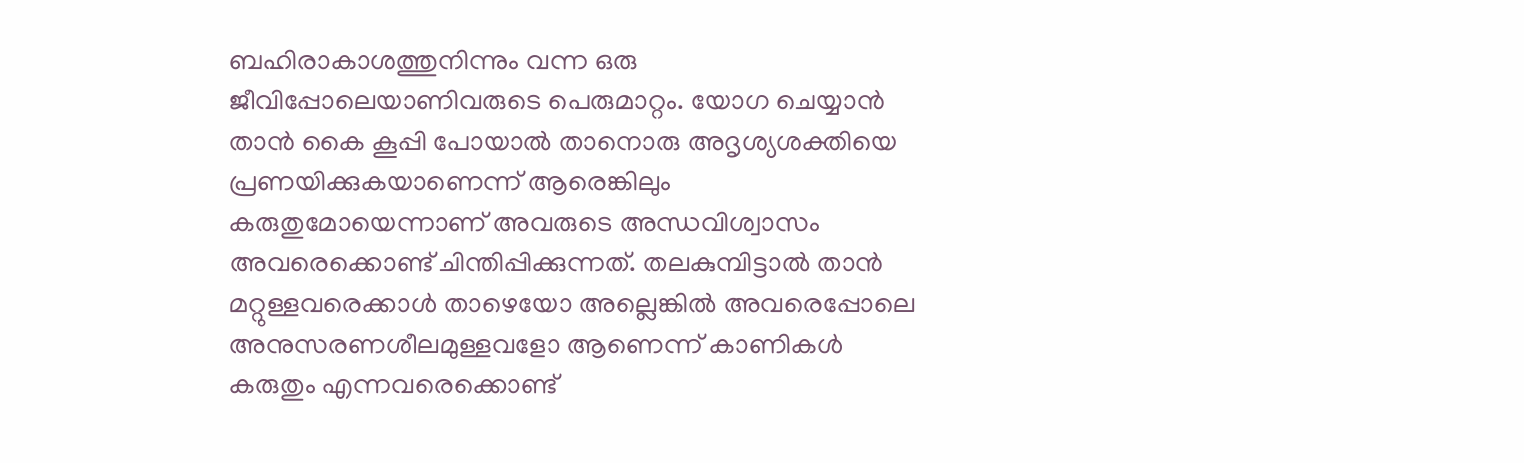ബഹിരാകാശത്തുനിന്നും വന്ന ഒരു ജീവിപ്പോലെയാണിവരുടെ പെരുമാറ്റം. യോഗ ചെയ്യാന്‍ താന്‍ കൈ കൂപ്പി പോയാല്‍ താനൊരു അദൃശ്യശക്തിയെ പ്രണയിക്കുകയാണെന്ന് ആരെങ്കിലും കരുതുമോയെന്നാണ് അവരുടെ അന്ധവിശ്വാസം അവരെക്കൊണ്ട് ചിന്തിപ്പിക്കുന്നത്. തലകുമ്പിട്ടാല്‍ താന്‍ മറ്റുള്ളവരെക്കാള്‍ താഴെയോ അല്ലെങ്കില്‍ അവരെപ്പോലെ അനുസരണശീലമുള്ളവളോ ആണെന്ന് കാണികള്‍ കരുതും എന്നവരെക്കൊണ്ട്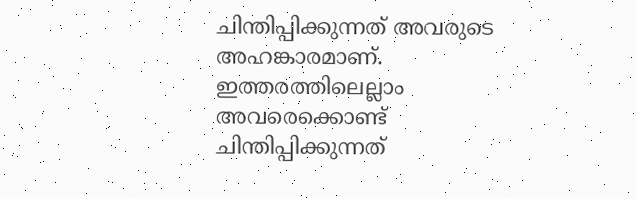ചിന്തിപ്പിക്കുന്നത് അവരുടെ അഹങ്കാരമാണ്. ഇത്തരത്തിലെല്ലാം അവരെക്കൊണ്ട് ചിന്തിപ്പിക്കുന്നത്‌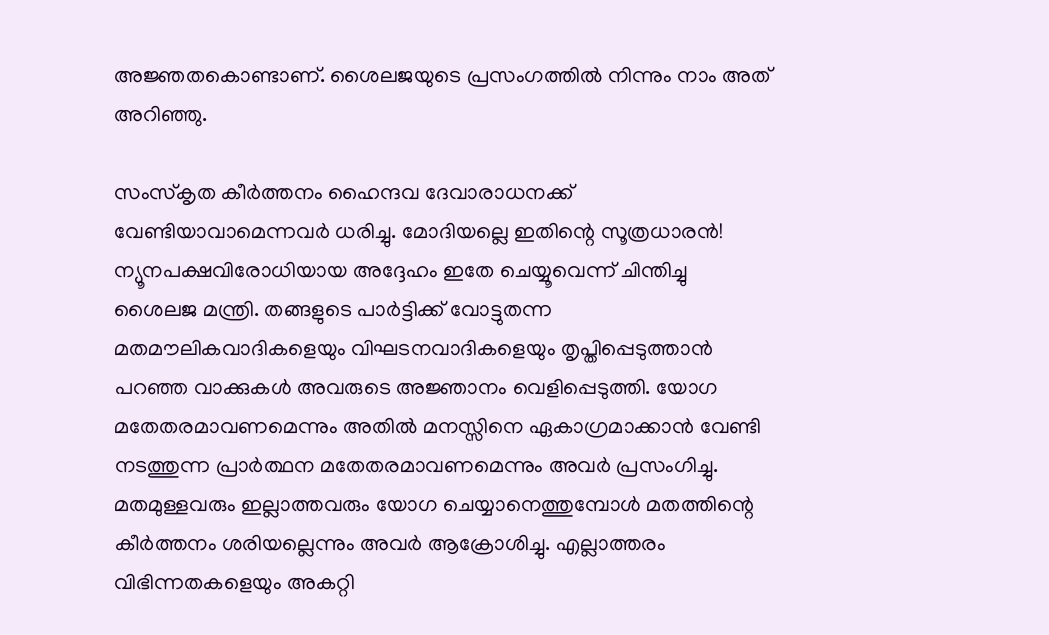അജ്ഞതകൊണ്ടാണ്‌. ശൈലജയുടെ പ്രസംഗത്തില്‍ നിന്നും നാം അത്‌ അറിഞ്ഞു.

സംസ്‌കൃത കീര്‍ത്തനം ഹൈന്ദവ ദേവാരാധനക്ക് വേണ്ടിയാവാമെന്നവര്‍ ധരിച്ചു. മോദിയല്ലെ ഇതിന്റെ സൂത്രധാരന്‍! ന്യൂനപക്ഷവിരോധിയായ അദ്ദേഹം ഇതേ ചെയ്യൂവെന്ന് ചിന്തിച്ചു ശൈലജ മന്ത്രി. തങ്ങളുടെ പാര്‍ട്ടിക്ക് വോട്ടുതന്ന മതമൗലികവാദികളെയും വിഘടനവാദികളെയും തൃപ്തിപ്പെടുത്താന്‍ പറഞ്ഞ വാക്കുകള്‍ അവരുടെ അജ്ഞാനം വെളിപ്പെടുത്തി. യോഗ മതേതരമാവണമെന്നും അതില്‍ മനസ്സിനെ ഏകാഗ്രമാക്കാന്‍ വേണ്ടി നടത്തുന്ന പ്രാര്‍ത്ഥന മതേതരമാവണമെന്നും അവര്‍ പ്രസംഗിച്ചു. മതമുള്ളവരും ഇല്ലാത്തവരും യോഗ ചെയ്യാനെത്തുമ്പോള്‍ മതത്തിന്റെ കീര്‍ത്തനം ശരിയല്ലെന്നും അവര്‍ ആക്രോശിച്ചു. എല്ലാത്തരം വിഭിന്നതകളെയും അകറ്റി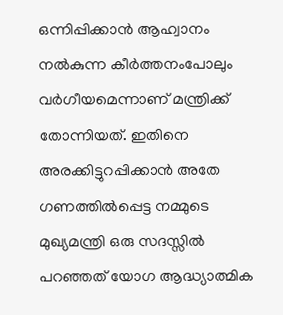ഒന്നിപ്പിക്കാന്‍ ആഹ്വാനം നല്‍കുന്ന കീര്‍ത്തനംപോലും വര്‍ഗീയമെന്നാണ് മന്ത്രിക്ക് തോന്നിയത്. ഇതിനെ അരക്കിട്ടുറപ്പിക്കാന്‍ അതേ ഗണത്തില്‍പ്പെട്ട നമ്മുടെ മുഖ്യമന്ത്രി ഒരു സദസ്സില്‍ പറഞ്ഞത് യോഗ ആദ്ധ്യാത്മിക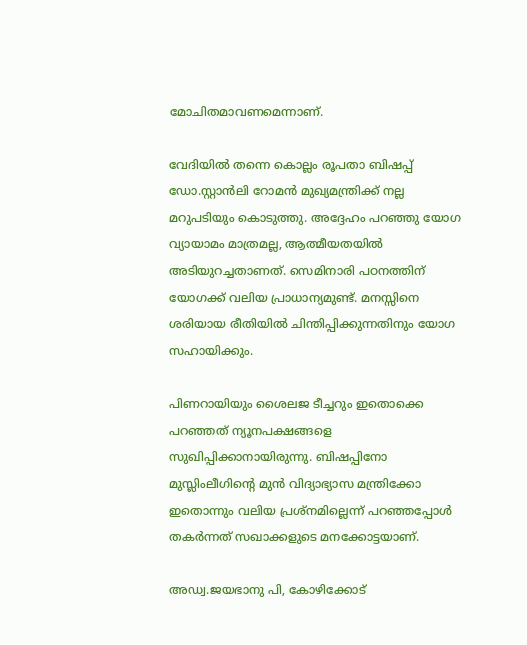മോചിതമാവണമെന്നാണ്.

വേദിയില്‍ തന്നെ കൊല്ലം രൂപതാ ബിഷപ്പ് ഡോ.സ്റ്റാന്‍ലി റോമന്‍ മുഖ്യമന്ത്രിക്ക് നല്ല മറുപടിയും കൊടുത്തു. അദ്ദേഹം പറഞ്ഞു യോഗ വ്യായാമം മാത്രമല്ല, ആത്മീയതയില്‍ അടിയുറച്ചതാണത്. സെമിനാരി പഠനത്തിന് യോഗക്ക് വലിയ പ്രാധാന്യമുണ്ട്. മനസ്സിനെ ശരിയായ രീതിയില്‍ ചിന്തിപ്പിക്കുന്നതിനും യോഗ സഹായിക്കും.

പിണറായിയും ശൈലജ ടീച്ചറും ഇതൊക്കെ പറഞ്ഞത് ന്യൂനപക്ഷങ്ങളെ സുഖിപ്പിക്കാനായിരുന്നു. ബിഷപ്പിനോ മുസ്ലിംലീഗിന്റെ മുന്‍ വിദ്യാഭ്യാസ മന്ത്രിക്കോ ഇതൊന്നും വലിയ പ്രശ്‌നമില്ലെന്ന് പറഞ്ഞപ്പോള്‍ തകര്‍ന്നത് സഖാക്കളുടെ മനക്കോട്ടയാണ്.

അഡ്വ.ജയഭാനു പി, കോഴിക്കോട്‌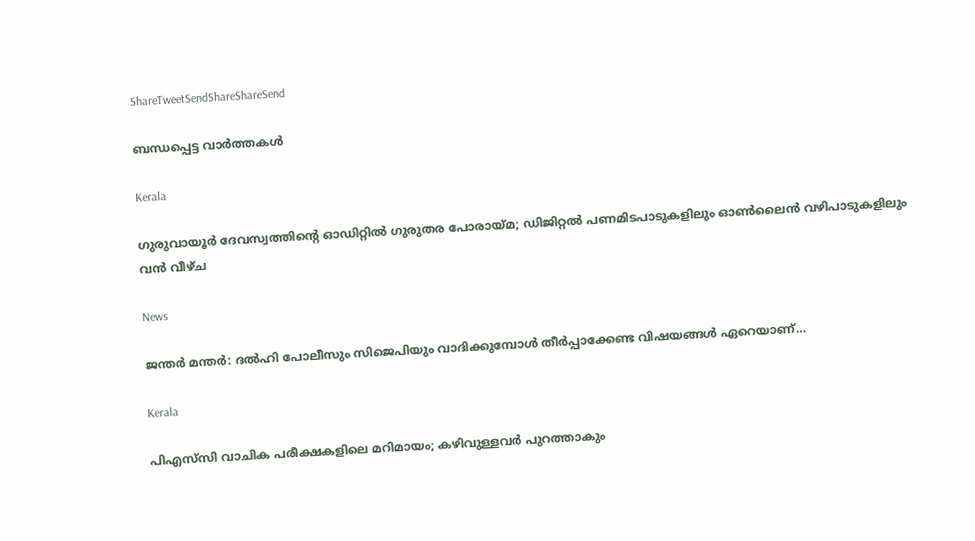ShareTweetSendShareShareSend

ബന്ധപ്പെട്ട വാര്‍ത്തകള്‍

Kerala

ഗുരുവായൂർ ദേവസ്വത്തിന്റെ ഓഡിറ്റിൽ ഗുരുതര പോരായ്‌മ; ഡിജിറ്റൽ പണമിടപാടുകളിലും ഓൺലൈൻ വഴിപാടുകളിലും വൻ വീഴ്ച

News

ജന്തർ മന്തർ: ദൽഹി പോലീസും സിജെപിയും വാദിക്കുമ്പോൾ തീർപ്പാക്കേണ്ട വിഷയങ്ങൾ ഏറെയാണ്…

Kerala

പിഎസ്‌സി വാചിക പരീക്ഷകളിലെ മറിമായം; കഴിവുള്ളവര്‍ പുറത്താകും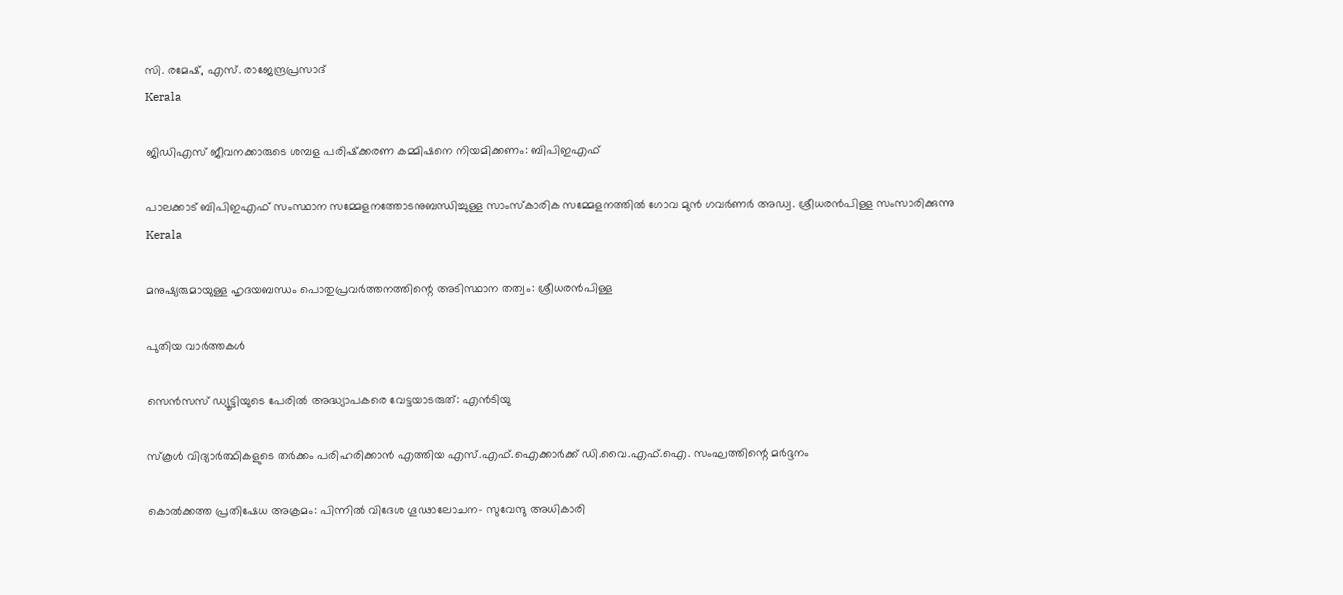സി. രമേഷ്, എസ്. രാജേന്ദ്രപ്രസാദ്
Kerala

ജിഡിഎസ് ജീവനക്കാരുടെ ശമ്പള പരിഷ്‌ക്കരണ കമ്മിഷനെ നിയമിക്കണം: ബിപിഇഎഫ്

പാലക്കാട് ബിപിഇഎഫ് സംസ്ഥാന സമ്മേളനത്തോടനുബന്ധിച്ചുള്ള സാംസ്‌കാരിക സമ്മേളനത്തില്‍ ഗോവ മുന്‍ ഗവര്‍ണര്‍ അഡ്വ. ശ്രീധരന്‍പിള്ള സംസാരിക്കുന്നു
Kerala

മനുഷ്യരുമായുള്ള ഹൃദയബന്ധം പൊതുപ്രവര്‍ത്തനത്തിന്റെ അടിസ്ഥാന തത്വം: ശ്രീധരന്‍പിള്ള

പുതിയ വാര്‍ത്തകള്‍

സെന്‍സസ് ഡ്യൂട്ടിയുടെ പേരില്‍ അദ്ധ്യാപകരെ വേട്ടയാടരുത്: എന്‍ടിയു

സ്‌കൂൾ വിദ്യാർത്ഥികളുടെ തർക്കം പരിഹരിക്കാൻ എത്തിയ എസ്.എഫ്.ഐക്കാർക്ക് ഡി.വൈ.എഫ്.ഐ. സംഘത്തിന്റെ മർദ്ദനം

കൊല്‍ക്കത്ത പ്രതിഷേധ അക്രമം: പിന്നില്‍ വിദേശ ഗൂഢാലോചന- സുവേന്ദു അധികാരി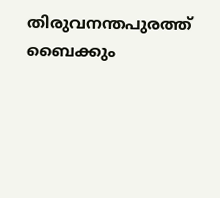തിരുവനന്തപുരത്ത് ബൈക്കും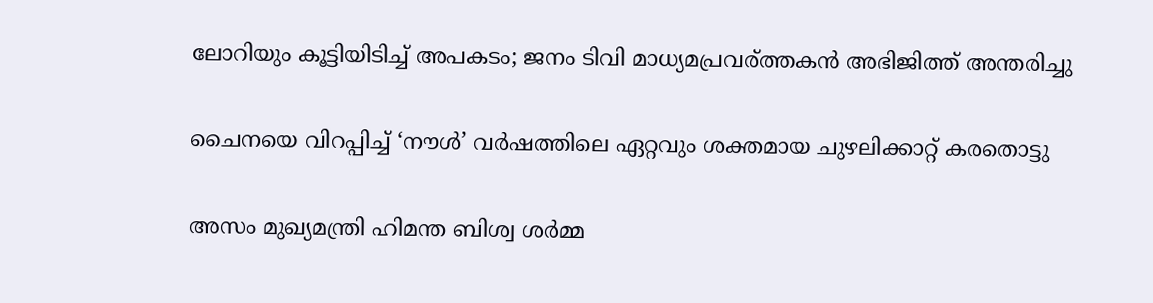ലോറിയും കൂട്ടിയിടിച്ച് അപകടം; ജനം ടിവി മാധ്യമപ്രവര്ത്തകൻ അഭിജിത്ത് അന്തരിച്ചു

ചൈനയെ വിറപ്പിച്ച് ‘നൗള്‍’ വര്‍ഷത്തിലെ ഏറ്റവും ശക്തമായ ചുഴലിക്കാറ്റ് കരതൊട്ടു

അസം മുഖ്യമന്ത്രി ഹിമന്ത ബിശ്വ ശര്‍മ്മ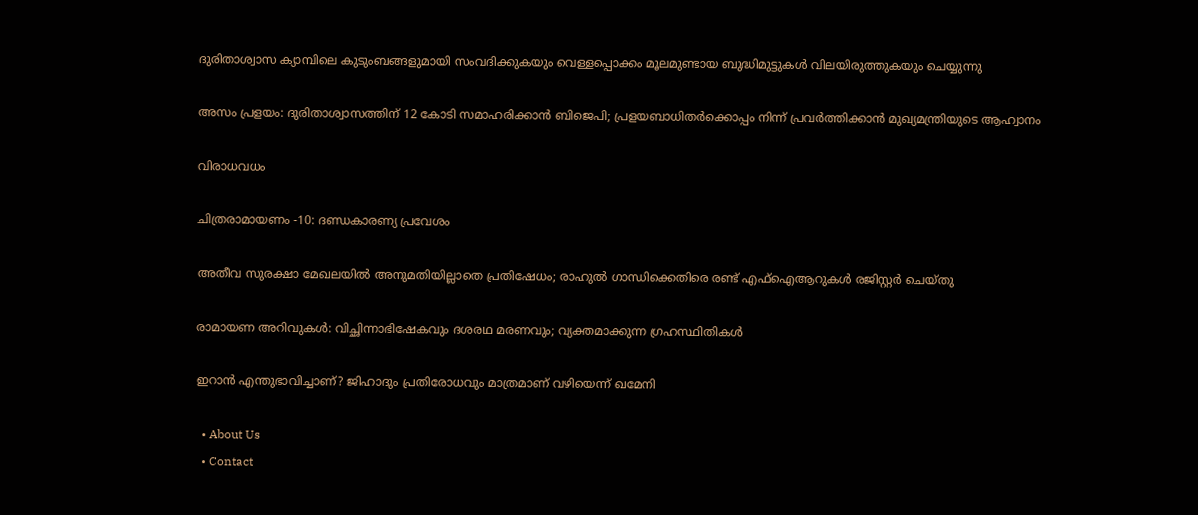ദുരിതാശ്വാസ ക്യാമ്പിലെ കുടുംബങ്ങളുമായി സംവദിക്കുകയും വെള്ളപ്പൊക്കം മൂലമുണ്ടായ ബുദ്ധിമുട്ടുകള്‍ വിലയിരുത്തുകയും ചെയ്യുന്നു

അസം പ്രളയം: ദുരിതാശ്വാസത്തിന് 12 കോടി സമാഹരിക്കാന്‍ ബിജെപി; പ്രളയബാധിതര്‍ക്കൊപ്പം നിന്ന് പ്രവര്‍ത്തിക്കാന്‍ മുഖ്യമന്ത്രിയുടെ ആഹ്വാനം

വിരാധവധം

ചിത്രരാമായണം -10: ദണ്ഡകാരണ്യ പ്രവേശം

അതീവ സുരക്ഷാ മേഖലയില്‍ അനുമതിയില്ലാതെ പ്രതിഷേധം; രാഹുൽ ഗാന്ധിക്കെതിരെ രണ്ട് എഫ്‌ഐആറുകൾ രജിസ്റ്റർ ചെയ്തു

രാമായണ അറിവുകള്‍: വിച്ഛിന്നാഭിഷേകവും ദശരഥ മരണവും; വ്യക്തമാക്കുന്ന ഗ്രഹസ്ഥിതികള്‍

ഇറാൻ എന്തുഭാവിച്ചാണ്? ജിഹാദും പ്രതിരോധവും മാത്രമാണ് വഴിയെന്ന് ഖമേനി

  • About Us
  • Contact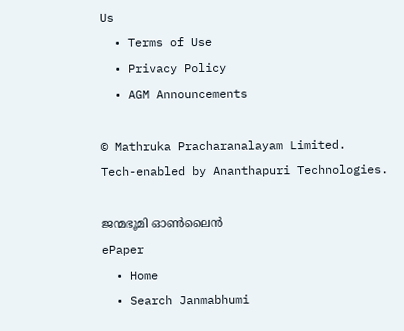Us
  • Terms of Use
  • Privacy Policy
  • AGM Announcements

© Mathruka Pracharanalayam Limited.
Tech-enabled by Ananthapuri Technologies.

ജന്മഭൂമി ഓണ്‍ലൈന്‍
ePaper
  • Home
  • Search Janmabhumi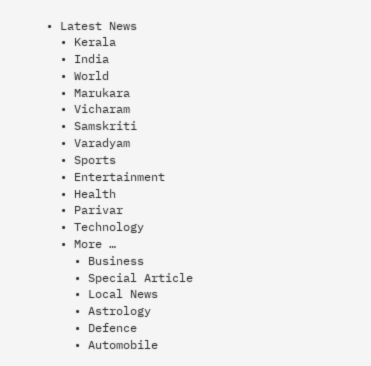• Latest News
  • Kerala
  • India
  • World
  • Marukara
  • Vicharam
  • Samskriti
  • Varadyam
  • Sports
  • Entertainment
  • Health
  • Parivar
  • Technology
  • More …
    • Business
    • Special Article
    • Local News
    • Astrology
    • Defence
    • Automobile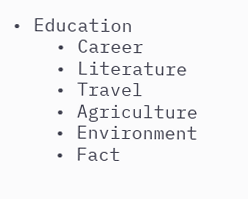• Education
    • Career
    • Literature
    • Travel
    • Agriculture
    • Environment
    • Fact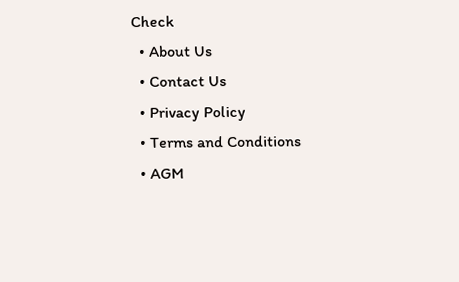Check
  • About Us
  • Contact Us
  • Privacy Policy
  • Terms and Conditions
  • AGM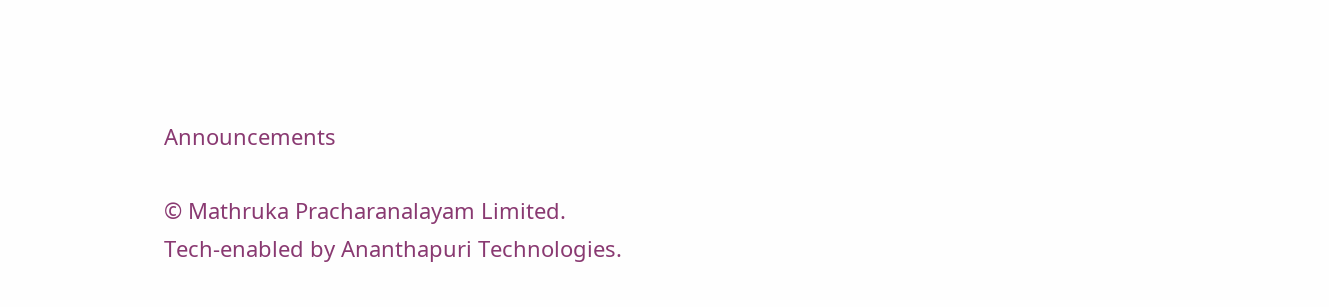Announcements

© Mathruka Pracharanalayam Limited.
Tech-enabled by Ananthapuri Technologies.